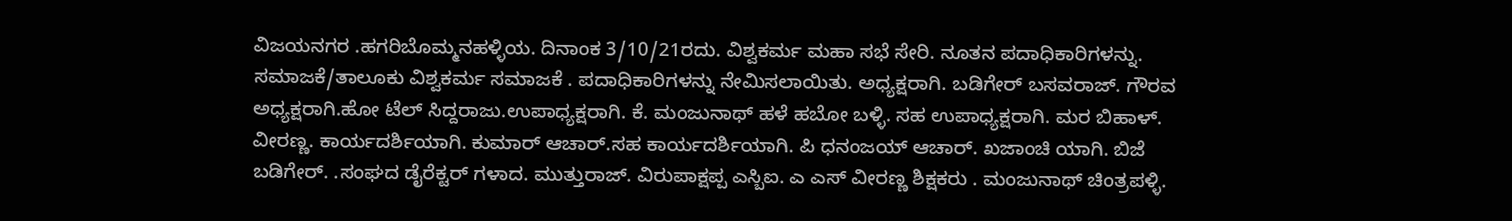ವಿಜಯನಗರ .ಹಗರಿಬೊಮ್ಮನಹಳ್ಳಿಯ. ದಿನಾಂಕ 3/10/21ರದು. ವಿಶ್ವಕರ್ಮ ಮಹಾ ಸಭೆ ಸೇರಿ. ನೂತನ ಪದಾಧಿಕಾರಿಗಳನ್ನು. ಸಮಾಜಕೆ/ತಾಲೂಕು ವಿಶ್ವಕರ್ಮ ಸಮಾಜಕೆ . ಪದಾಧಿಕಾರಿಗಳನ್ನು ನೇಮಿಸಲಾಯಿತು. ಅಧ್ಯಕ್ಷರಾಗಿ. ಬಡಿಗೇರ್ ಬಸವರಾಜ್. ಗೌರವ ಅಧ್ಯಕ್ಷರಾಗಿ.ಹೋ ಟೆಲ್ ಸಿದ್ದರಾಜು.ಉಪಾಧ್ಯಕ್ಷರಾಗಿ. ಕೆ. ಮಂಜುನಾಥ್ ಹಳೆ ಹಬೋ ಬಳ್ಳಿ. ಸಹ ಉಪಾಧ್ಯಕ್ಷರಾಗಿ. ಮರ ಬಿಹಾಳ್. ವೀರಣ್ಣ. ಕಾರ್ಯದರ್ಶಿಯಾಗಿ. ಕುಮಾರ್ ಆಚಾರ್.ಸಹ ಕಾರ್ಯದರ್ಶಿಯಾಗಿ. ಪಿ ಧನಂಜಯ್ ಆಚಾರ್. ಖಜಾಂಚಿ ಯಾಗಿ. ಬಿಜೆ ಬಡಿಗೇರ್. .ಸಂಘದ ಡೈರೆಕ್ಟರ್ ಗಳಾದ. ಮುತ್ತುರಾಜ್. ವಿರುಪಾಕ್ಷಪ್ಪ ಎಸ್ಬಿಐ. ಎ ಎಸ್ ವೀರಣ್ಣ ಶಿಕ್ಷಕರು . ಮಂಜುನಾಥ್ ಚಿಂತ್ರಪಳ್ಳಿ.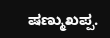ಷಣ್ಮುಖಪ್ಪ.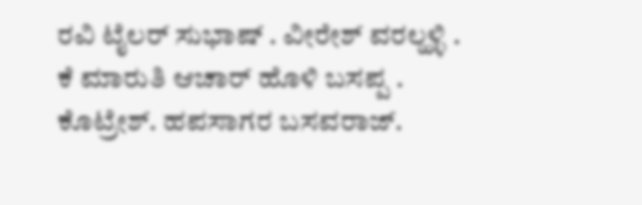ರವಿ ಟೈಲರ್ ಸುಭಾಷ್ . ವೀರೇಶ್ ವರಲ್ಹಳ್ಳಿ . ಕೆ ಮಾರುತಿ ಆಚಾರ್ ಹೊಳಿ ಬಸಪ್ಪ . ಕೊಟ್ರೇಶ್. ಹಪಸಾಗರ ಬಸವರಾಜ್.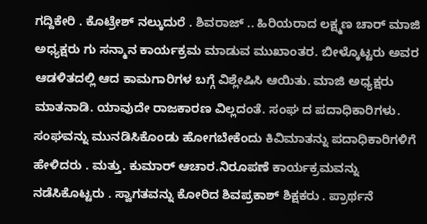ಗದ್ದಿಕೇರಿ . ಕೊಟ್ರೇಶ್ ನಲ್ಕುದುರೆ . ಶಿವರಾಜ್ .. ಹಿರಿಯರಾದ ಲಕ್ಷ್ಮಣ ಚಾರ್ ಮಾಜಿ ಅಧ್ಯಕ್ಷರು ಗು ಸನ್ಮಾನ ಕಾರ್ಯಕ್ರಮ ಮಾಡುವ ಮುಖಾಂತರ. ಬೀಳ್ಕೊಟ್ಟರು ಅವರ ಆಡಳಿತದಲ್ಲಿ ಆದ ಕಾಮಗಾರಿಗಳ ಬಗ್ಗೆ ವಿಶ್ಲೇಷಿಸಿ ಆಯಿತು. ಮಾಜಿ ಅಧ್ಯಕ್ಷರು ಮಾತನಾಡಿ. ಯಾವುದೇ ರಾಜಕಾರಣ ವಿಲ್ಲದಂತೆ. ಸಂಘ ದ ಪದಾಧಿಕಾರಿಗಳು. ಸಂಘವನ್ನು ಮುನಡಿಸಿಕೊಂಡು ಹೋಗಬೇಕೆಂದು ಕಿವಿಮಾತನ್ನು ಪದಾಧಿಕಾರಿಗಳಿಗೆ ಹೇಳಿದರು . ಮತ್ತು. ಕುಮಾರ್ ಆಚಾರ.ನಿರೂಪಣೆ ಕಾರ್ಯಕ್ರಮವನ್ನು ನಡೆಸಿಕೊಟ್ಟರು . ಸ್ವಾಗತವನ್ನು ಕೋರಿದ ಶಿವಪ್ರಕಾಶ್ ಶಿಕ್ಷಕರು . ಪ್ರಾರ್ಥನೆ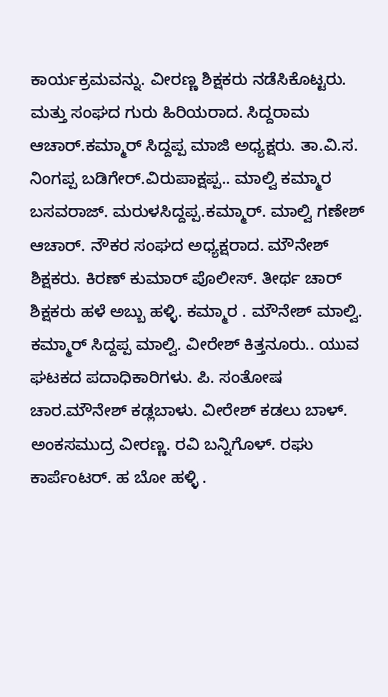ಕಾರ್ಯಕ್ರಮವನ್ನು. ವೀರಣ್ಣ ಶಿಕ್ಷಕರು ನಡೆಸಿಕೊಟ್ಟರು. ಮತ್ತು ಸಂಘದ ಗುರು ಹಿರಿಯರಾದ. ಸಿದ್ದರಾಮ ಆಚಾರ್.ಕಮ್ಮಾರ್ ಸಿದ್ದಪ್ಪ ಮಾಜಿ ಅಧ್ಯಕ್ಷರು. ತಾ.ವಿ.ಸ. ನಿಂಗಪ್ಪ ಬಡಿಗೇರ್.ವಿರುಪಾಕ್ಷಪ್ಪ.. ಮಾಲ್ವಿ ಕಮ್ಮಾರ ಬಸವರಾಜ್. ಮರುಳಸಿದ್ದಪ್ಪ.ಕಮ್ಮಾರ್. ಮಾಲ್ವಿ ಗಣೇಶ್ ಆಚಾರ್. ನೌಕರ ಸಂಘದ ಅಧ್ಯಕ್ಷರಾದ. ಮೌನೇಶ್ ಶಿಕ್ಷಕರು. ಕಿರಣ್ ಕುಮಾರ್ ಪೊಲೀಸ್. ತೀರ್ಥ ಚಾರ್ ಶಿಕ್ಷಕರು ಹಳೆ ಅಬ್ಬು ಹಳ್ಳಿ. ಕಮ್ಮಾರ . ಮೌನೇಶ್ ಮಾಲ್ವಿ. ಕಮ್ಮಾರ್ ಸಿದ್ದಪ್ಪ ಮಾಲ್ವಿ. ವೀರೇಶ್ ಕಿತ್ತನೂರು.. ಯುವ ಘಟಕದ ಪದಾಧಿಕಾರಿಗಳು. ಪಿ. ಸಂತೋಷ ಚಾರ.ಮೌನೇಶ್ ಕಡ್ಲಬಾಳು. ವೀರೇಶ್ ಕಡಲು ಬಾಳ್. ಅಂಕಸಮುದ್ರ ವೀರಣ್ಣ. ರವಿ ಬನ್ನಿಗೊಳ್. ರಘು ಕಾರ್ಪೆಂಟರ್. ಹ ಬೋ ಹಳ್ಳಿ .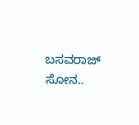ಬಸವರಾಜ್ ಸೋನ..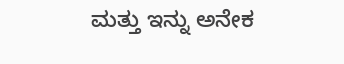ಮತ್ತು ಇನ್ನು ಅನೇಕ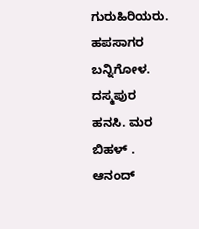ಗುರುಹಿರಿಯರು. ಹಪಸಾಗರ ಬನ್ನಿಗೋಳ. ದಸ್ಮಪುರ ಹನಸಿ. ಮರ ಬಿಹಳ್ . ಆನಂದ್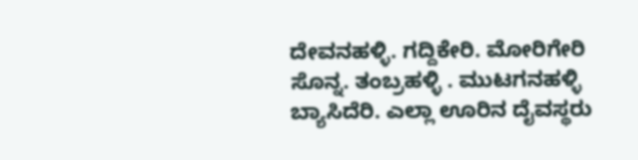ದೇವನಹಳ್ಳಿ. ಗದ್ದಿಕೇರಿ. ಮೋರಿಗೇರಿ ಸೊನ್ನ. ತಂಬ್ರಹಳ್ಳಿ . ಮುಟಗನಹಳ್ಳಿ ಬ್ಯಾಸಿದೆರಿ. ಎಲ್ಲಾ ಊರಿನ ದೈವಸ್ಥರು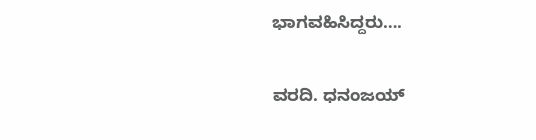ಭಾಗವಹಿಸಿದ್ದರು….

ವರದಿ. ಧನಂಜಯ್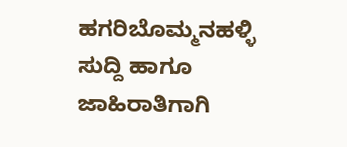ಹಗರಿಬೊಮ್ಮನಹಳ್ಳಿ
ಸುದ್ದಿ ಹಾಗೂ ಜಾಹಿರಾತಿಗಾಗಿ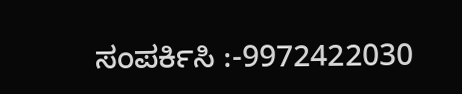ಸಂಪರ್ಕಿಸಿ :-9972422030